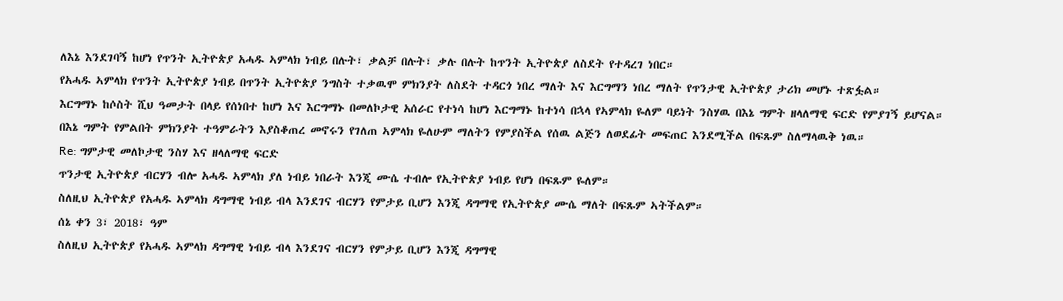ለእኔ እንደገባኝ ከሆነ የጥንት ኢትዮጵያ አሓዱ ኣምላክ ነብይ በሉት፣ ቃልቻ በሉት፣ ቃሉ በሉት ከጥንት ኢትዮጵያ ለስደት የተዳረገ ነበር።
የአሓዱ ኣምላክ የጥንት ኢትዮጵያ ነብይ በጥንት ኢትዮጵያ ንግስት ተቃዉሞ ምክንያት ለስደት ተዳርጎ ነበረ ማለት እና እርግማን ነበረ ማለት የጥንታዊ ኢትዮጵያ ታሪክ መሆኑ ተጽፏል።
እርግማኑ ከሶስት ሺህ ዓመታት በላይ የሰነበተ ከሆነ እና እርግማኑ በመለኮታዊ አሰራር የተነሳ ከሆነ እርግማኑ ከተነሳ በኋላ የኣምላክ ዬለም ባይነት ንስሃዉ በእኔ ግምት ዘላለማዊ ፍርድ የምያገኝ ይሆናል።
በእኔ ግምት የምልበት ምክንያት ተዓምራትን እያስቆጠረ መኖሩን የገለጠ ኣምላክ ዬለሁም ማለትን የምያስችል የሰዉ ልጅን ለወደፊት መፍጠር እንደሚችል በፍጹም ስለማላዉቅ ነዉ።
Re: ግምታዊ መለኮታዊ ንስሃ እና ዘላለማዊ ፍርድ
ጥንታዊ ኢትዮጵያ ብርሃን ብሎ አሓዱ ኣምላክ ያለ ነብይ ነበራት እንጂ ሙሴ ተብሎ የኢትዮጵያ ነብይ የሆነ በፍጹም ዬለም።
ስለዚህ ኢትዮጵያ የአሓዱ ኣምላክ ዳግማዊ ነብይ ብላ እንደገና ብርሃን የምታይ ቢሆን እንጂ ዳግማዊ የኢትዮጵያ ሙሴ ማለት በፍጹም ኣትችልም።
ሰኔ ቀን 3፣ 2018፣ ዓም
ስለዚህ ኢትዮጵያ የአሓዱ ኣምላክ ዳግማዊ ነብይ ብላ እንደገና ብርሃን የምታይ ቢሆን እንጂ ዳግማዊ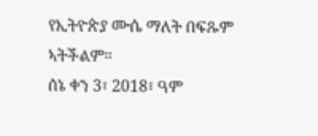የኢትዮጵያ ሙሴ ማለት በፍጹም ኣትችልም።
ሰኔ ቀን 3፣ 2018፣ ዓም